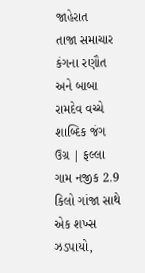જાહેરાત
તાજા સમાચાર
કંગના રણૌત અને બાબા રામદેવ વચ્ચે શાબ્દિક જંગ ઉગ્ર | ફલ્લા ગામ નજીક 2.9 કિલો ગાંજા સાથે એક શખ્સ ઝડપાયો,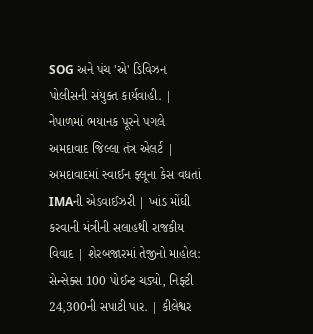SOG અને પંચ 'એ' ડિવિઝન પોલીસની સંયુક્ત કાર્યવાહી. | નેપાળમાં ભયાનક પૂરને પગલે અમદાવાદ જિલ્લા તંત્ર એલર્ટ | અમદાવાદમાં સ્વાઈન ફ્લૂના કેસ વધતાં IMAની એડવાઈઝરી | ખાંડ મોંઘી કરવાની મંત્રીની સલાહથી રાજકીય વિવાદ | શેરબજારમાં તેજીનો માહોલ: સેન્સેક્સ 100 પોઈન્ટ ચડ્યો, નિફ્ટી 24,300ની સપાટી પાર. | કીલેશ્વર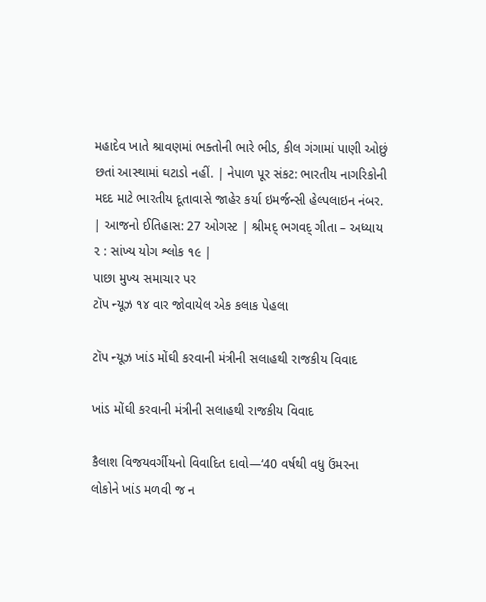મહાદેવ ખાતે શ્રાવણમાં ભક્તોની ભારે ભીડ, કીલ ગંગામાં પાણી ઓછું છતાં આસ્થામાં ઘટાડો નહીં. | નેપાળ પૂર સંકટ: ભારતીય નાગરિકોની મદદ માટે ભારતીય દૂતાવાસે જાહેર કર્યા ઇમર્જન્સી હેલ્પલાઇન નંબર. | આજનો ઈતિહાસ: 27 ઓગસ્ટ | શ્રીમદ્ ભગવદ્ ગીતા – અધ્યાય ૨ : સાંખ્ય યોગ શ્લોક ૧૯ |
પાછા મુખ્ય સમાચાર પર
ટૉપ ન્યૂઝ ૧૪ વાર જોવાયેલ એક કલાક પેહલા

ટૉપ ન્યૂઝ ખાંડ મોંઘી કરવાની મંત્રીની સલાહથી રાજકીય વિવાદ

ખાંડ મોંઘી કરવાની મંત્રીની સલાહથી રાજકીય વિવાદ

કૈલાશ વિજયવર્ગીયનો વિવાદિત દાવો—‘40 વર્ષથી વધુ ઉંમરના લોકોને ખાંડ મળવી જ ન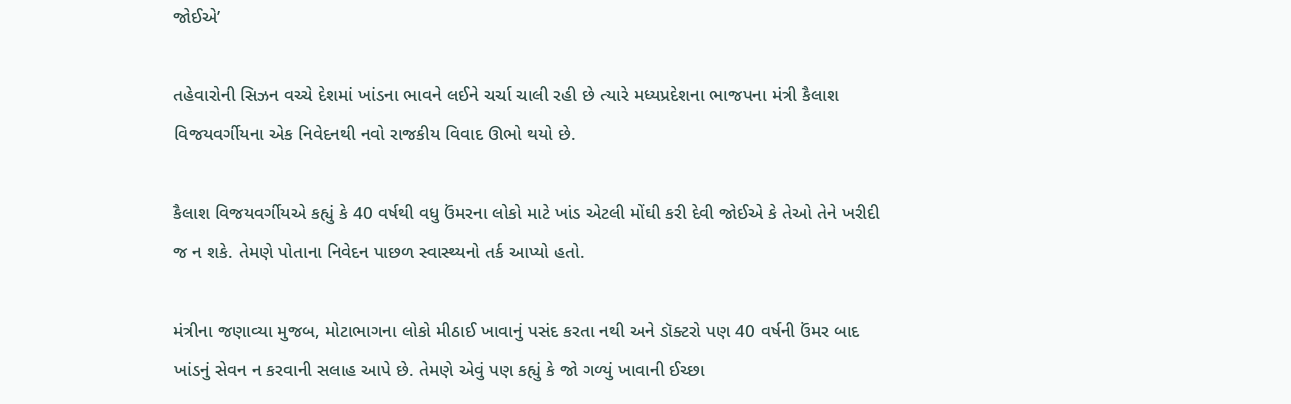જોઈએ’

તહેવારોની સિઝન વચ્ચે દેશમાં ખાંડના ભાવને લઈને ચર્ચા ચાલી રહી છે ત્યારે મધ્યપ્રદેશના ભાજપના મંત્રી કૈલાશ વિજયવર્ગીયના એક નિવેદનથી નવો રાજકીય વિવાદ ઊભો થયો છે.

કૈલાશ વિજયવર્ગીયએ કહ્યું કે 40 વર્ષથી વધુ ઉંમરના લોકો માટે ખાંડ એટલી મોંઘી કરી દેવી જોઈએ કે તેઓ તેને ખરીદી જ ન શકે. તેમણે પોતાના નિવેદન પાછળ સ્વાસ્થ્યનો તર્ક આપ્યો હતો.

મંત્રીના જણાવ્યા મુજબ, મોટાભાગના લોકો મીઠાઈ ખાવાનું પસંદ કરતા નથી અને ડૉક્ટરો પણ 40 વર્ષની ઉંમર બાદ ખાંડનું સેવન ન કરવાની સલાહ આપે છે. તેમણે એવું પણ કહ્યું કે જો ગળ્યું ખાવાની ઈચ્છા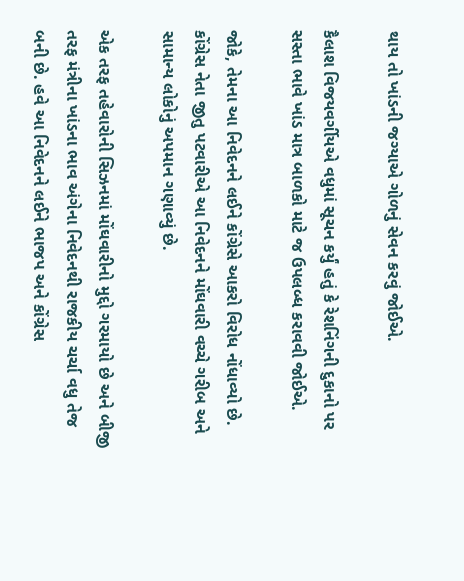થાય તો ખાંડની જગ્યાએ ગોળનું સેવન કરવું જોઈએ.

કૈલાશ વિજયવર્ગીયએ વધુમાં સૂચન કર્યું હતું કે રેશનિંગની દુકાનો પર સસ્તા ભાવે ખાંડ માત્ર બાળકો માટે જ ઉપલબ્ધ કરાવવી જોઈએ.

જોકે, તેમના આ નિવેદનને લઈને કોંગ્રેસે આકરો વિરોધ નોંધાવ્યો છે. કોંગ્રેસ નેતા જીતુ પટવારીએ આ નિવેદનને મોંઘવારી વચ્ચે ગરીબ અને સામાન્ય લોકોનું અપમાન ગણાવ્યું છે.

એક તરફ તહેવારોની સિઝનમાં મોંઘવારીનો મુદ્દો ગરમાયો છે અને બીજી તરફ મંત્રીના ખાંડના ભાવ અંગેના નિવેદનથી રાજકીય ચર્ચા વધુ તેજ બની છે. હવે આ નિવેદનને લઈને ભાજપ અને કોંગ્રેસ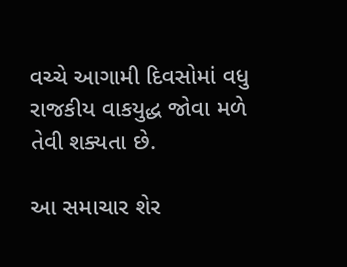વચ્ચે આગામી દિવસોમાં વધુ રાજકીય વાકયુદ્ધ જોવા મળે તેવી શક્યતા છે.

આ સમાચાર શેર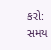કરો:
સમય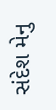સંદેશ મેનુ